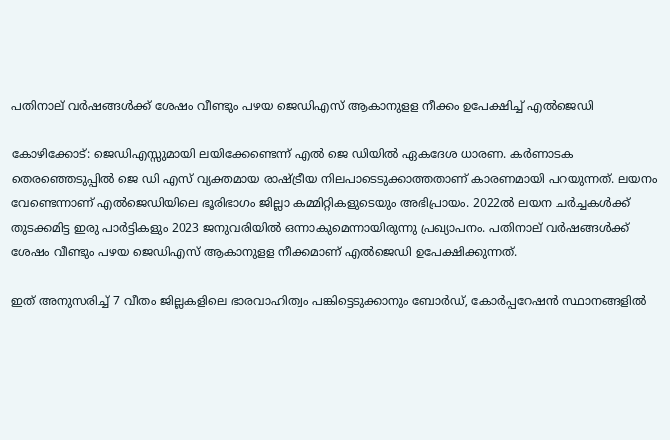പതിനാല് വർഷങ്ങൾക്ക് ശേഷം വീണ്ടും പഴയ ജെഡിഎസ് ആകാനുളള നീക്കം ഉപേക്ഷിച്ച് എൽജെഡി

കോഴിക്കോട്: ജെഡിഎസ്സുമായി ലയിക്കേണ്ടെന്ന് എൽ ജെ ഡിയിൽ ഏകദേശ ധാരണ. കർണാടക തെരഞ്ഞെടുപ്പിൽ ജെ ഡി എസ് വ്യക്തമായ രാഷ്ട്രീയ നിലപാടെടുക്കാത്തതാണ് കാരണമായി പറയുന്നത്. ലയനം വേണ്ടെന്നാണ് എൽജെഡിയിലെ ഭൂരിഭാഗം ജില്ലാ കമ്മിറ്റികളുടെയും അഭിപ്രായം. 2022ൽ ലയന ചർച്ചകൾക്ക് തുടക്കമിട്ട ഇരു പാർട്ടികളും 2023 ജനുവരിയിൽ ഒന്നാകുമെന്നായിരുന്നു പ്രഖ്യാപനം. പതിനാല് വർഷങ്ങൾക്ക് ശേഷം വീണ്ടും പഴയ ജെഡിഎസ് ആകാനുളള നീക്കമാണ് എൽജെഡി ഉപേക്ഷിക്കുന്നത്.

ഇത് അനുസരിച്ച് 7 വീതം ജില്ലകളിലെ ഭാരവാഹിത്വം പങ്കിട്ടെടുക്കാനും ബോർഡ്, കോർപ്പറേഷൻ സ്ഥാനങ്ങളിൽ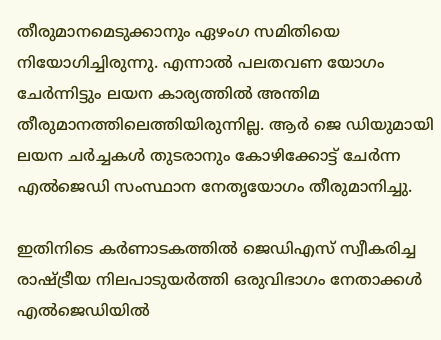തീരുമാനമെടുക്കാനും ഏഴംഗ സമിതിയെ നിയോഗിച്ചിരുന്നു. എന്നാൽ പലതവണ യോഗം ചേർന്നിട്ടും ലയന കാര്യത്തിൽ അന്തിമ തീരുമാനത്തിലെത്തിയിരുന്നില്ല. ആർ ജെ ഡിയുമായി ലയന ചർച്ചകൾ തുടരാനും കോഴിക്കോട്ട് ചേർന്ന എൽജെഡി സംസ്ഥാന നേതൃയോഗം തീരുമാനിച്ചു.

ഇതിനിടെ കർണാടകത്തിൽ ജെഡിഎസ് സ്വീകരിച്ച രാഷ്ട്രീയ നിലപാടുയ‍ർത്തി ഒരുവിഭാഗം നേതാക്കൾ എൽജെഡിയിൽ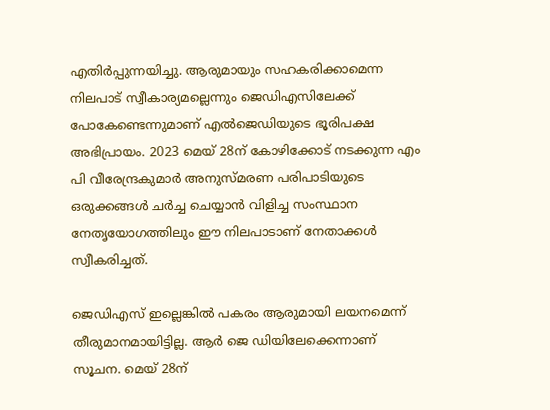എതിർപ്പുന്നയിച്ചു. ആരുമായും സഹകരിക്കാമെന്ന നിലപാട് സ്വീകാര്യമല്ലെന്നും ജെഡിഎസിലേക്ക് പോകേണ്ടെന്നുമാണ് എൽജെഡിയുടെ ഭൂരിപക്ഷ അഭിപ്രായം. 2023 മെയ് 28ന് കോഴിക്കോട് നടക്കുന്ന എം പി വീരേന്ദ്രകുമാർ അനുസ്മരണ പരിപാടിയുടെ ഒരുക്കങ്ങൾ ചർച്ച ചെയ്യാൻ വിളിച്ച സംസ്ഥാന നേതൃയോഗത്തിലും ഈ നിലപാടാണ് നേതാക്കൾ സ്വീകരിച്ചത്.

ജെഡിഎസ് ഇല്ലെങ്കിൽ പകരം ആരുമായി ലയനമെന്ന് തീരുമാനമായിട്ടില്ല. ആർ ജെ ഡിയിലേക്കെന്നാണ് സൂചന. മെയ് 28ന്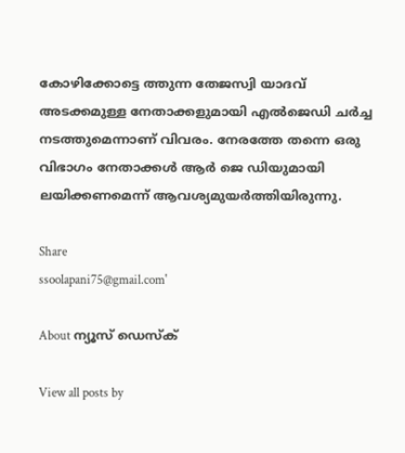കോഴിക്കോട്ടെ ത്തുന്ന തേജസ്വി യാദവ് അടക്കമുള്ള നേതാക്കളുമായി എൽജെഡി ചർച്ച നടത്തുമെന്നാണ് വിവരം. നേരത്തേ തന്നെ ഒരു വിഭാഗം നേതാക്കൾ ആ‍ർ ജെ ഡിയുമായി ലയിക്കണമെന്ന് ആവശ്യമുയർത്തിയിരുന്നു.

Share
ssoolapani75@gmail.com'

About ന്യൂസ് ഡെസ്ക്

View all posts by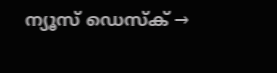ന്യൂസ് ഡെസ്ക് →